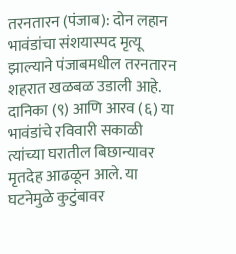तरनतारन (पंजाब): दोन लहान भावंडांचा संशयास्पद मृत्यू झाल्याने पंजाबमधील तरनतारन शहरात खळबळ उडाली आहे. दानिका (९) आणि आरव (६) या भावंडांचे रविवारी सकाळी त्यांच्या घरातील बिछान्यावर मृतदेह आढळून आले. या घटनेमुळे कुटुंबावर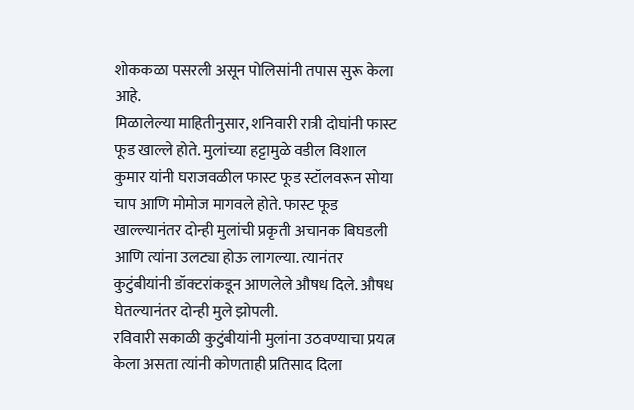शोककळा पसरली असून पोलिसांनी तपास सुरू केला आहे.
मिळालेल्या माहितीनुसार, शनिवारी रात्री दोघांनी फास्ट फूड खाल्ले होते. मुलांच्या हट्टामुळे वडील विशाल कुमार यांनी घराजवळील फास्ट फूड स्टॉलवरून सोया चाप आणि मोमोज मागवले होते. फास्ट फूड खाल्ल्यानंतर दोन्ही मुलांची प्रकृती अचानक बिघडली आणि त्यांना उलट्या होऊ लागल्या. त्यानंतर कुटुंबीयांनी डॉक्टरांकडून आणलेले औषध दिले. औषध घेतल्यानंतर दोन्ही मुले झोपली.
रविवारी सकाळी कुटुंबीयांनी मुलांना उठवण्याचा प्रयत्न केला असता त्यांनी कोणताही प्रतिसाद दिला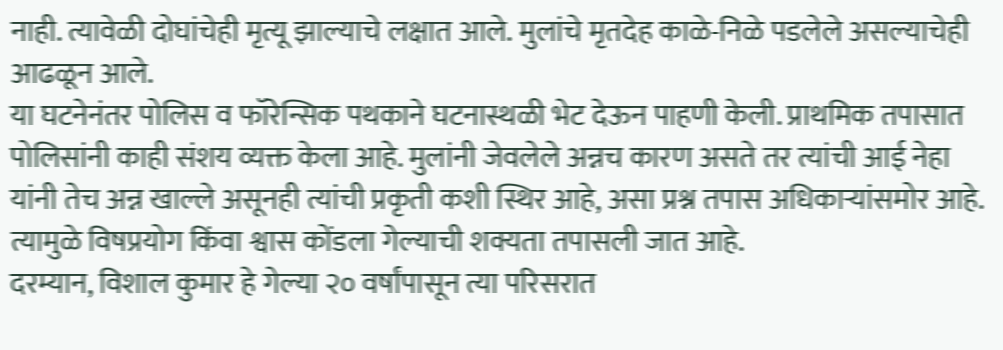नाही. त्यावेळी दोघांचेही मृत्यू झाल्याचे लक्षात आले. मुलांचे मृतदेह काळे-निळे पडलेले असल्याचेही आढळून आले.
या घटनेनंतर पोलिस व फॉरेन्सिक पथकाने घटनास्थळी भेट देऊन पाहणी केली. प्राथमिक तपासात पोलिसांनी काही संशय व्यक्त केला आहे. मुलांनी जेवलेले अन्नच कारण असते तर त्यांची आई नेहा यांनी तेच अन्न खाल्ले असूनही त्यांची प्रकृती कशी स्थिर आहे, असा प्रश्न तपास अधिकाऱ्यांसमोर आहे. त्यामुळे विषप्रयोग किंवा श्वास कोंडला गेल्याची शक्यता तपासली जात आहे.
दरम्यान, विशाल कुमार हे गेल्या २० वर्षांपासून त्या परिसरात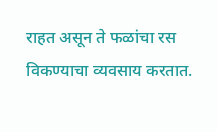राहत असून ते फळांचा रस विकण्याचा व्यवसाय करतात.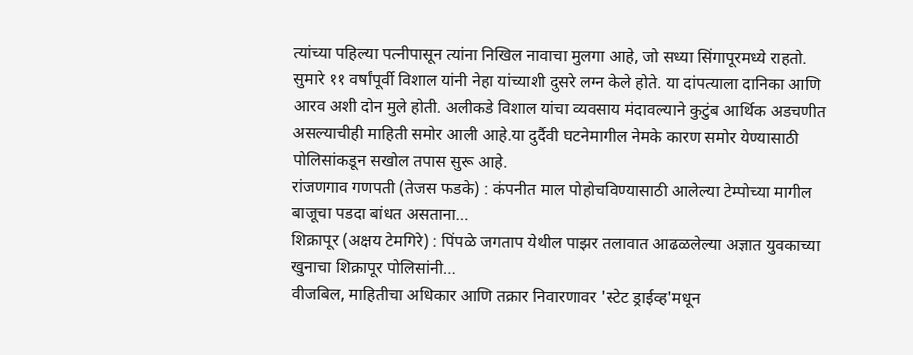त्यांच्या पहिल्या पत्नीपासून त्यांना निखिल नावाचा मुलगा आहे, जो सध्या सिंगापूरमध्ये राहतो. सुमारे ११ वर्षांपूर्वी विशाल यांनी नेहा यांच्याशी दुसरे लग्न केले होते. या दांपत्याला दानिका आणि आरव अशी दोन मुले होती. अलीकडे विशाल यांचा व्यवसाय मंदावल्याने कुटुंब आर्थिक अडचणीत असल्याचीही माहिती समोर आली आहे.या दुर्दैवी घटनेमागील नेमके कारण समोर येण्यासाठी पोलिसांकडून सखोल तपास सुरू आहे.
रांजणगाव गणपती (तेजस फडके) : कंपनीत माल पोहोचविण्यासाठी आलेल्या टेम्पोच्या मागील बाजूचा पडदा बांधत असताना…
शिक्रापूर (अक्षय टेमगिरे) : पिंपळे जगताप येथील पाझर तलावात आढळलेल्या अज्ञात युवकाच्या खुनाचा शिक्रापूर पोलिसांनी…
वीजबिल, माहितीचा अधिकार आणि तक्रार निवारणावर 'स्टेट ड्राईव्ह'मधून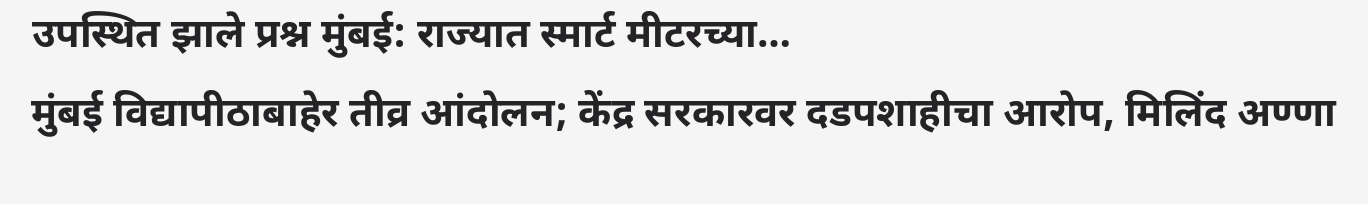उपस्थित झाले प्रश्न मुंबई: राज्यात स्मार्ट मीटरच्या…
मुंबई विद्यापीठाबाहेर तीव्र आंदोलन; केंद्र सरकारवर दडपशाहीचा आरोप, मिलिंद अण्णा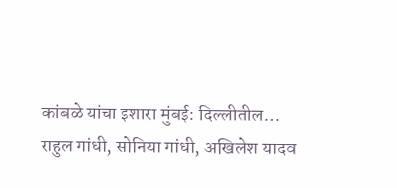कांबळे यांचा इशारा मुंबई: दिल्लीतील…
राहुल गांधी, सोनिया गांधी, अखिलेश यादव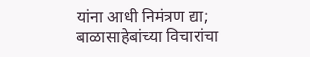यांना आधी निमंत्रण द्या; बाळासाहेबांच्या विचारांचा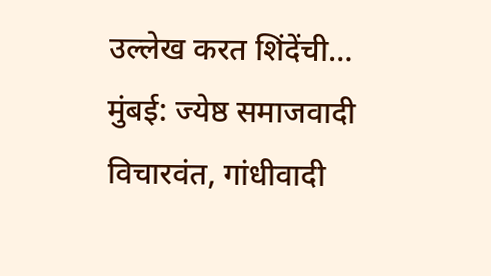उल्लेख करत शिंदेंची…
मुंबई: ज्येष्ठ समाजवादी विचारवंत, गांधीवादी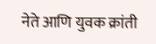नेते आणि युवक क्रांती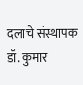दलाचे संस्थापक डॉ. कुमार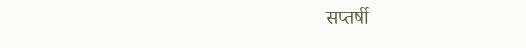सप्तर्षी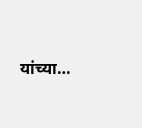यांच्या…